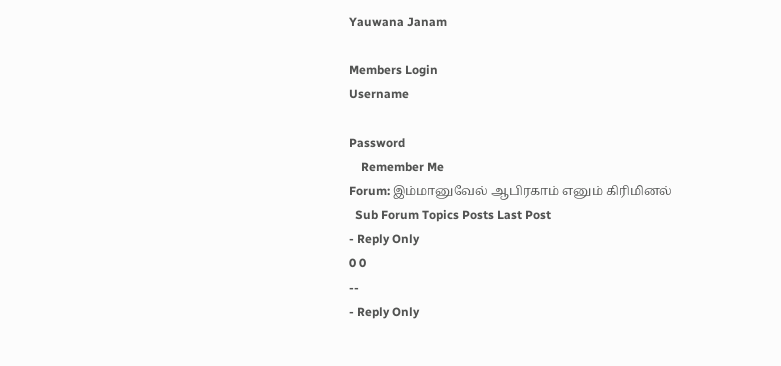Yauwana Janam

Members Login
Username

Password
    Remember Me
Forum: இம்மானுவேல் ஆபிரகாம் எனும் கிரிமினல்
  Sub Forum Topics Posts Last Post
- Reply Only
0 0
--
- Reply Only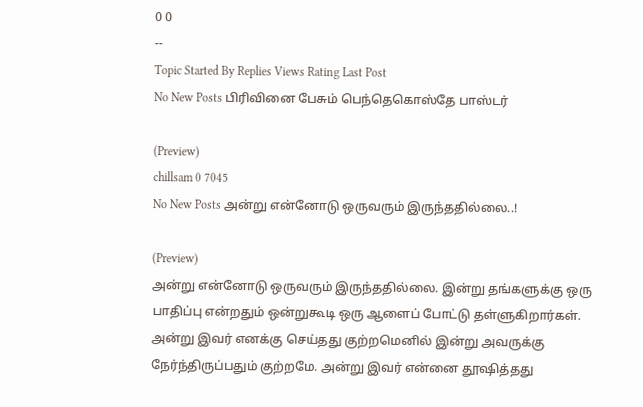0 0
--
Topic Started By Replies Views Rating Last Post
No New Posts பிரிவினை பேசும் பெந்தெகொஸ்தே பாஸ்டர்

(Preview)
chillsam 0 7045
No New Posts அன்று என்னோடு ஒருவரும் இருந்ததில்லை..!

(Preview)
அன்று என்னோடு ஒருவரும் இருந்ததில்லை. இன்று தங்களுக்கு ஒரு பாதிப்பு என்றதும் ஒன்றுகூடி ஒரு ஆளைப் போட்டு தள்ளுகிறார்கள். அன்று இவர் எனக்கு செய்தது குற்றமெனில் இன்று அவருக்கு நேர்ந்திருப்பதும் குற்றமே. அன்று இவர் என்னை தூஷித்தது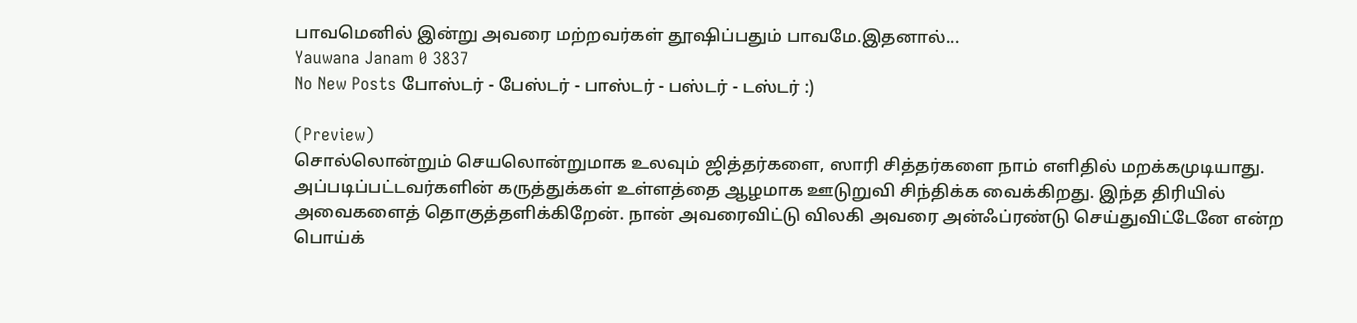பாவமெனில் இன்று அவரை மற்றவர்கள் தூஷிப்பதும் பாவமே.இதனால்...
Yauwana Janam 0 3837
No New Posts போஸ்டர் - பேஸ்டர் - பாஸ்டர் - பஸ்டர் - டஸ்டர் :)

(Preview)
சொல்லொன்றும் செயலொன்றுமாக உலவும் ஜித்தர்களை, ஸாரி சித்தர்களை நாம் எளிதில் மறக்கமுடியாது. அப்படிப்பட்டவர்களின் கருத்துக்கள் உள்ளத்தை ஆழமாக ஊடுறுவி சிந்திக்க வைக்கிறது. இந்த திரியில் அவைகளைத் தொகுத்தளிக்கிறேன். நான் அவரைவிட்டு விலகி அவரை அன்ஃப்ரண்டு செய்துவிட்டேனே என்ற பொய்க்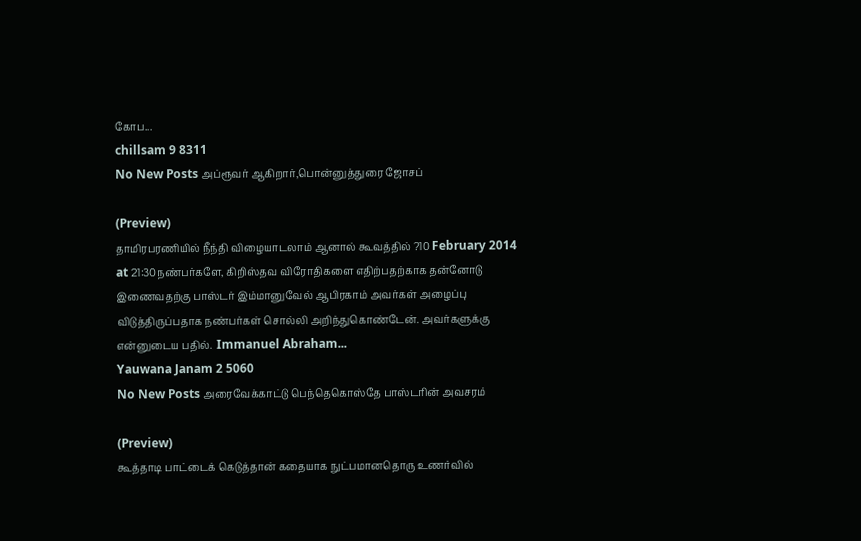கோப...
chillsam 9 8311
No New Posts அப்ரூவர் ஆகிறார்,பொன்னுத்துரை ஜோசப்

(Preview)
தாமிரபரணியில் நீந்தி விழையாடலாம் ஆனால் கூவத்தில் ?10 February 2014 at 21:30நண்பர்களே, கிறிஸ்தவ விரோதிகளை எதிற்பதற்காக தன்னோடு இணைவதற்கு பாஸ்டர் இம்மானுவேல் ஆபிரகாம் அவர்கள் அழைப்பு விடுத்திருப்பதாக நண்பர்கள் சொல்லி அறிந்துகொண்டேன். அவர்களுக்கு என்னுடைய பதில்.  Immanuel Abraham...
Yauwana Janam 2 5060
No New Posts அரைவேக்காட்டு பெந்தெகொஸ்தே பாஸ்டரின் அவசரம்

(Preview)
கூத்தாடி பாட்டைக் கெடுத்தான் கதையாக நுட்பமானதொரு உணர்வில்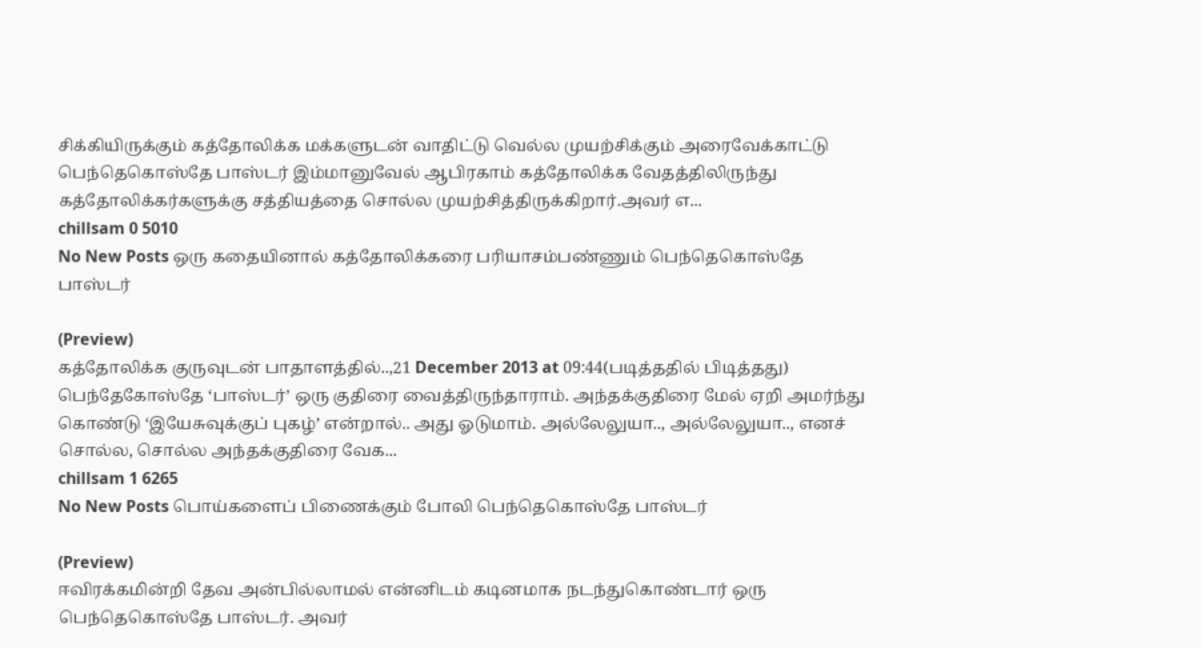சிக்கியிருக்கும் கத்தோலிக்க மக்களுடன் வாதிட்டு வெல்ல முயற்சிக்கும் அரைவேக்காட்டு பெந்தெகொஸ்தே பாஸ்டர் இம்மானுவேல் ஆபிரகாம் கத்தோலிக்க வேதத்திலிருந்து கத்தோலிக்கர்களுக்கு சத்தியத்தை சொல்ல முயற்சித்திருக்கிறார்.அவர் எ...
chillsam 0 5010
No New Posts ஒரு கதையினால் கத்தோலிக்கரை பரியாசம்பண்ணும் பெந்தெகொஸ்தே பாஸ்டர்

(Preview)
கத்தோலிக்க குருவுடன் பாதாளத்தில்..,21 December 2013 at 09:44(படித்ததில் பிடித்தது) பெந்தேகோஸ்தே ‘பாஸ்டர்’ ஒரு குதிரை வைத்திருந்தாராம். அந்தக்குதிரை மேல் ஏறி அமர்ந்து கொண்டு ‘இயேசுவுக்குப் புகழ்’ என்றால்.. அது ஓடுமாம். அல்லேலுயா.., அல்லேலுயா.., எனச் சொல்ல, சொல்ல அந்தக்குதிரை வேக...
chillsam 1 6265
No New Posts பொய்களைப் பிணைக்கும் போலி பெந்தெகொஸ்தே பாஸ்டர்

(Preview)
ஈவிரக்கமின்றி தேவ அன்பில்லாமல் என்னிடம் கடினமாக நடந்துகொண்டார் ஒரு பெந்தெகொஸ்தே பாஸ்டர். அவர்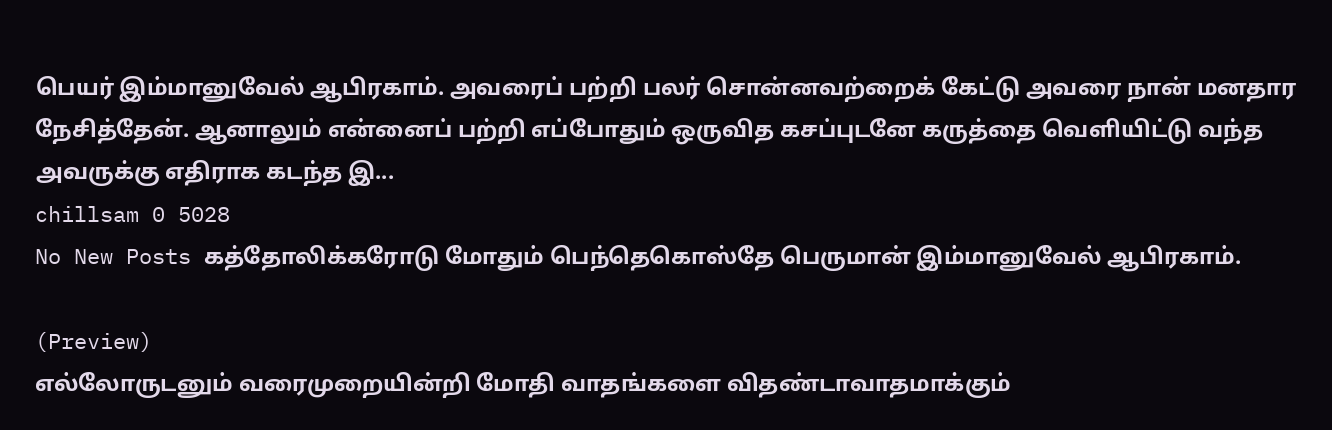பெயர் இம்மானுவேல் ஆபிரகாம். அவரைப் பற்றி பலர் சொன்னவற்றைக் கேட்டு அவரை நான் மனதார நேசித்தேன். ஆனாலும் என்னைப் பற்றி எப்போதும் ஒருவித கசப்புடனே கருத்தை வெளியிட்டு வந்த அவருக்கு எதிராக கடந்த இ...
chillsam 0 5028
No New Posts கத்தோலிக்கரோடு மோதும் பெந்தெகொஸ்தே பெருமான் இம்மானுவேல் ஆபிரகாம்.

(Preview)
எல்லோருடனும் வரைமுறையின்றி மோதி வாதங்களை விதண்டாவாதமாக்கும்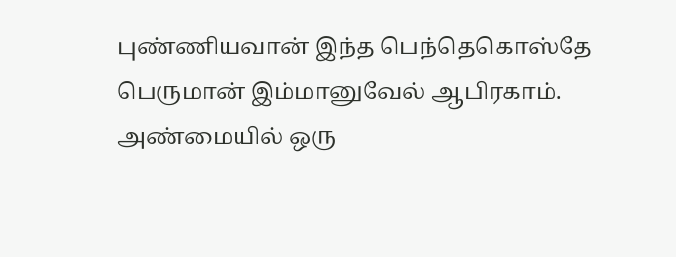புண்ணியவான் இந்த பெந்தெகொஸ்தே பெருமான் இம்மானுவேல் ஆபிரகாம். அண்மையில் ஒரு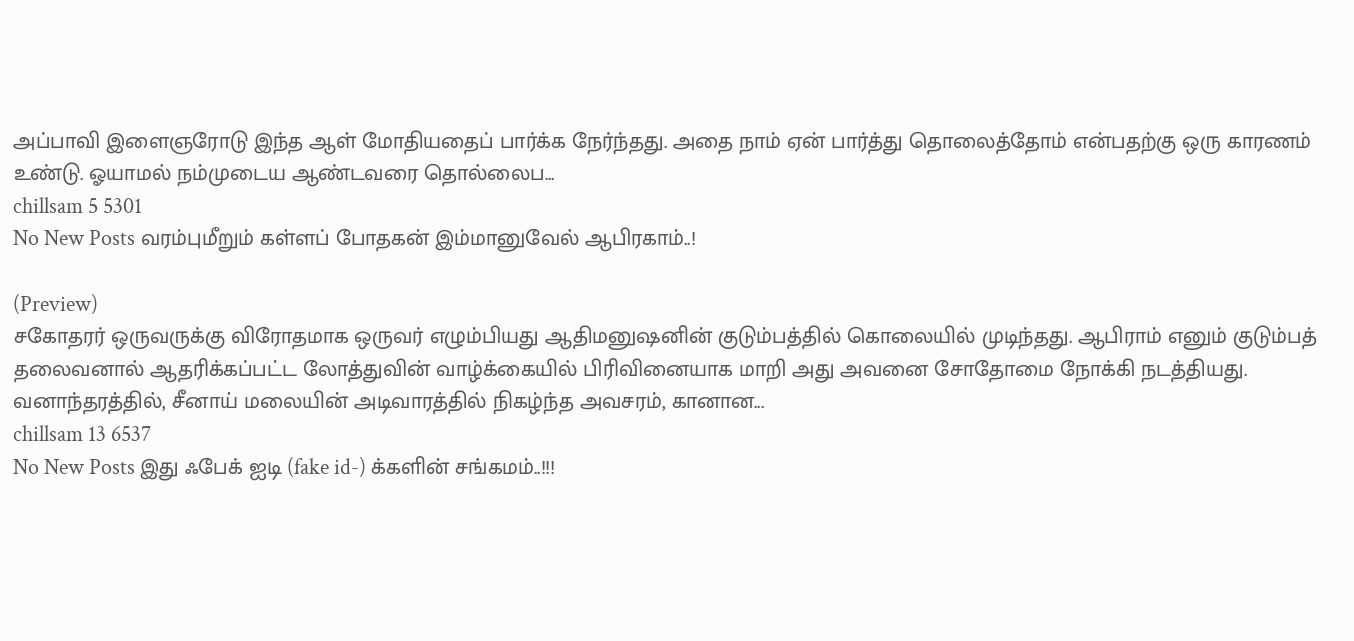அப்பாவி இளைஞரோடு இந்த ஆள் மோதியதைப் பார்க்க நேர்ந்தது. அதை நாம் ஏன் பார்த்து தொலைத்தோம் என்பதற்கு ஒரு காரணம் உண்டு. ஓயாமல் நம்முடைய ஆண்டவரை தொல்லைப...
chillsam 5 5301
No New Posts வரம்புமீறும் கள்ளப் போதகன் இம்மானுவேல் ஆபிரகாம்..!

(Preview)
சகோதரர் ஒருவருக்கு விரோதமாக ஒருவர் எழும்பியது ஆதிமனுஷனின் குடும்பத்தில் கொலையில் முடிந்தது. ஆபிராம் எனும் குடும்பத் தலைவனால் ஆதரிக்கப்பட்ட லோத்துவின் வாழ்க்கையில் பிரிவினையாக மாறி அது அவனை சோதோமை நோக்கி நடத்தியது. வனாந்தரத்தில், சீனாய் மலையின் அடிவாரத்தில் நிகழ்ந்த அவசரம், கானான...
chillsam 13 6537
No New Posts இது ஃபேக் ஐடி (fake id-) க்களின் சங்கமம்..!!!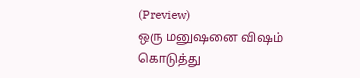(Preview)
ஒரு மனுஷனை விஷம் கொடுத்து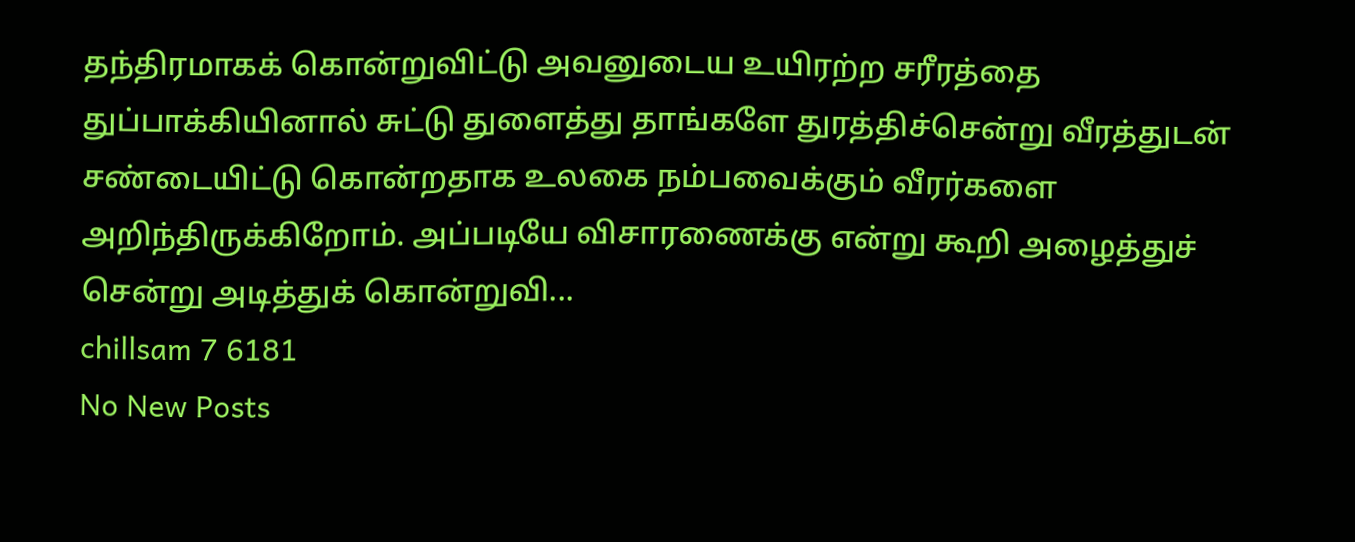தந்திரமாகக் கொன்றுவிட்டு அவனுடைய உயிரற்ற சரீரத்தை துப்பாக்கியினால் சுட்டு துளைத்து தாங்களே துரத்திச்சென்று வீரத்துடன் சண்டையிட்டு கொன்றதாக உலகை நம்பவைக்கும் வீரர்களை அறிந்திருக்கிறோம். அப்படியே விசாரணைக்கு என்று கூறி அழைத்துச் சென்று அடித்துக் கொன்றுவி...
chillsam 7 6181
No New Posts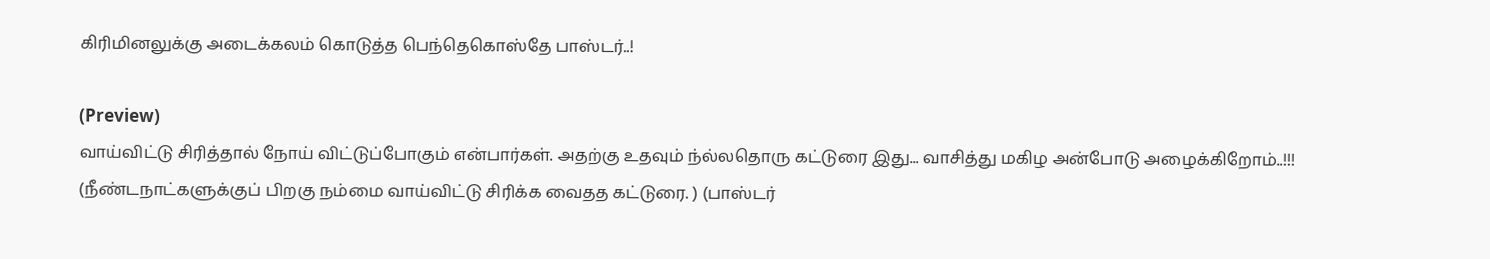கிரிமினலுக்கு அடைக்கலம் கொடுத்த பெந்தெகொஸ்தே பாஸ்டர்..!

(Preview)
வாய்விட்டு சிரித்தால் நோய் விட்டுப்போகும் என்பார்கள். அதற்கு உதவும் ந்ல்லதொரு கட்டுரை இது... வாசித்து மகிழ அன்போடு அழைக்கிறோம்..!!! (நீண்டநாட்களுக்குப் பிறகு நம்மை வாய்விட்டு சிரிக்க வைதத கட்டுரை. ) (பாஸ்டர்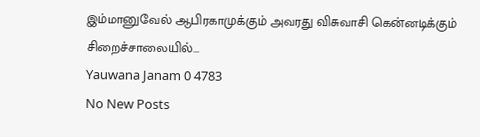இம்மானுவேல் ஆபிரகாமுக்கும் அவரது விசுவாசி கென்னடிக்கும் சிறைச்சாலையில்...
Yauwana Janam 0 4783
No New Posts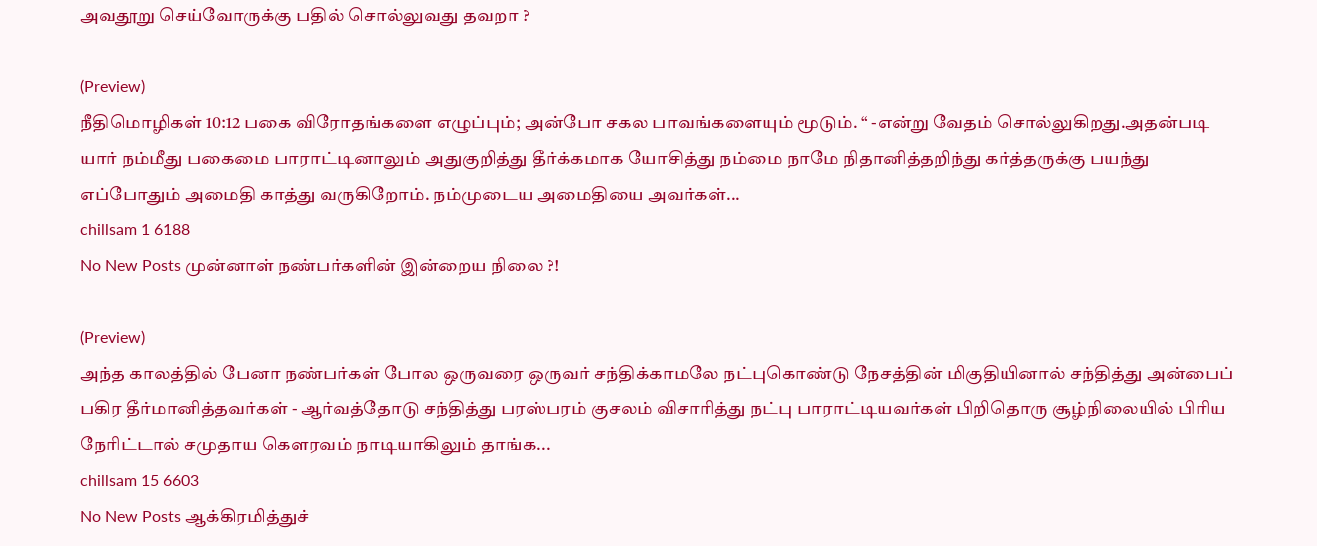அவதூறு செய்வோருக்கு பதில் சொல்லுவது தவறா ?

(Preview)
நீதிமொழிகள் 10:12 பகை விரோதங்களை எழுப்பும்; அன்போ சகல பாவங்களையும் மூடும். “ -என்று வேதம் சொல்லுகிறது.அதன்படி யார் நம்மீது பகைமை பாராட்டினாலும் அதுகுறித்து தீர்க்கமாக யோசித்து நம்மை நாமே நிதானித்தறிந்து கர்த்தருக்கு பயந்து எப்போதும் அமைதி காத்து வருகிறோம். நம்முடைய அமைதியை அவர்கள்...
chillsam 1 6188
No New Posts முன்னாள் நண்பர்களின் இன்றைய நிலை ?!

(Preview)
அந்த காலத்தில் பேனா நண்பர்கள் போல ஒருவரை ஒருவர் சந்திக்காமலே நட்புகொண்டு நேசத்தின் மிகுதியினால் சந்தித்து அன்பைப் பகிர தீர்மானித்தவர்கள் - ஆர்வத்தோடு சந்தித்து பரஸ்பரம் குசலம் விசாரித்து நட்பு பாராட்டியவர்கள் பிறிதொரு சூழ்நிலையில் பிரிய நேரிட்டால் சமுதாய கௌரவம் நாடியாகிலும் தாங்க...
chillsam 15 6603
No New Posts ஆக்கிரமித்துச்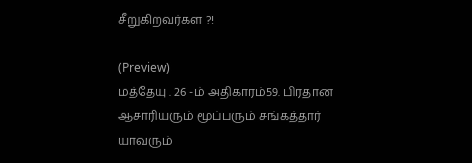சீறுகிறவர்கள ?!

(Preview)
மத்தேயு . 26 -ம் அதிகாரம்59. பிரதான ஆசாரியரும் மூப்பரும் சங்கத்தார் யாவரும்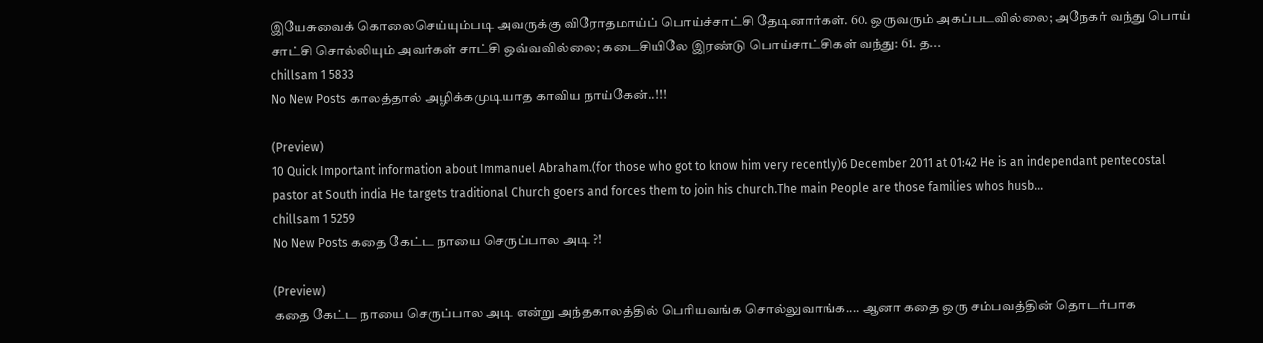இயேசுவைக் கொலைசெய்யும்படி அவருக்கு விரோதமாய்ப் பொய்ச்சாட்சி தேடினார்கள். 60. ஒருவரும் அகப்படவில்லை; அநேகர் வந்து பொய் சாட்சி சொல்லியும் அவர்கள் சாட்சி ஒவ்வவில்லை; கடைசியிலே இரண்டு பொய்சாட்சிகள் வந்து: 61. த...
chillsam 1 5833
No New Posts காலத்தால் அழிக்கமுடியாத காவிய நாய்கேன்..!!!

(Preview)
10 Quick Important information about Immanuel Abraham.(for those who got to know him very recently)6 December 2011 at 01:42 He is an independant pentecostal pastor at South india He targets traditional Church goers and forces them to join his church.The main People are those families whos husb...
chillsam 1 5259
No New Posts கதை கேட்ட நாயை செருப்பால அடி ?!

(Preview)
கதை கேட்ட நாயை செருப்பால அடி என்று அந்தகாலத்தில் பெரியவங்க சொல்லுவாங்க.... ஆனா கதை ஒரு சம்பவத்தின் தொடர்பாக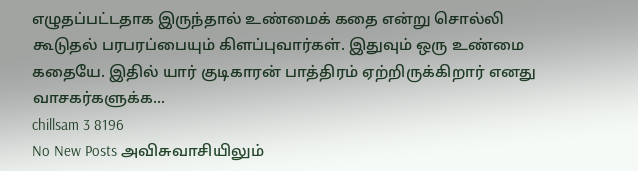எழுதப்பட்டதாக இருந்தால் உண்மைக் கதை என்று சொல்லி கூடுதல் பரபரப்பையும் கிளப்புவார்கள். இதுவும் ஒரு உண்மை கதையே. இதில் யார் குடிகாரன் பாத்திரம் ஏற்றிருக்கிறார் எனது வாசகர்களுக்க...
chillsam 3 8196
No New Posts அவிசுவாசியிலும்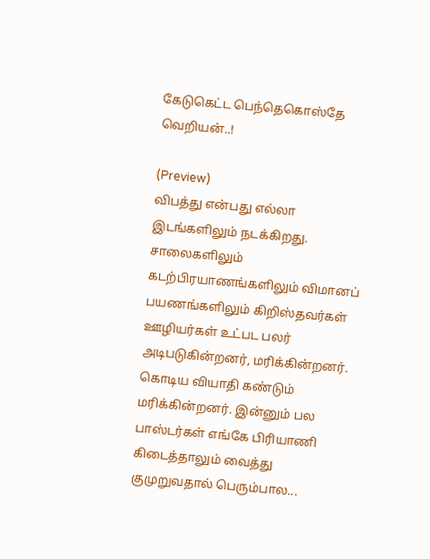கேடுகெட்ட பெந்தெகொஸ்தே வெறியன்..!

(Preview)
விபத்து என்பது எல்லா இடங்களிலும் நடக்கிறது. சாலைகளிலும் கடற்பிரயாணங்களிலும் விமானப் பயணங்களிலும் கிறிஸ்தவர்கள் ஊழியர்கள் உட்பட பலர் அடிபடுகின்றனர், மரிக்கின்றனர். கொடிய வியாதி கண்டும் மரிக்கின்றனர். இன்னும் பல பாஸ்டர்கள் எங்கே பிரியாணி கிடைத்தாலும் வைத்து குமுறுவதால் பெரும்பால...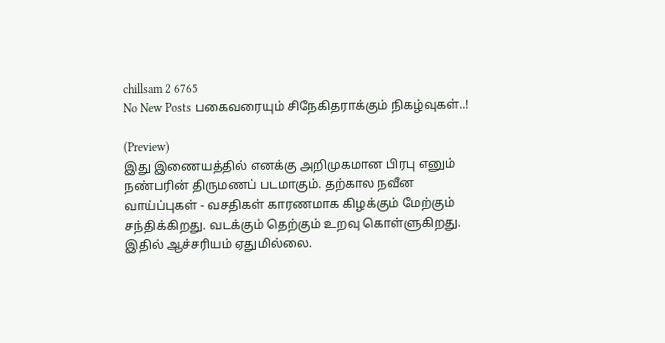chillsam 2 6765
No New Posts பகைவரையும் சிநேகிதராக்கும் நிகழ்வுகள்..!

(Preview)
இது இணையத்தில் எனக்கு அறிமுகமான பிரபு எனும் நண்பரின் திருமணப் படமாகும். தற்கால நவீன வாய்ப்புகள் - வசதிகள் காரணமாக கிழக்கும் மேற்கும் சந்திக்கிறது. வடக்கும் தெற்கும் உறவு கொள்ளுகிறது. இதில் ஆச்சரியம் ஏதுமில்லை.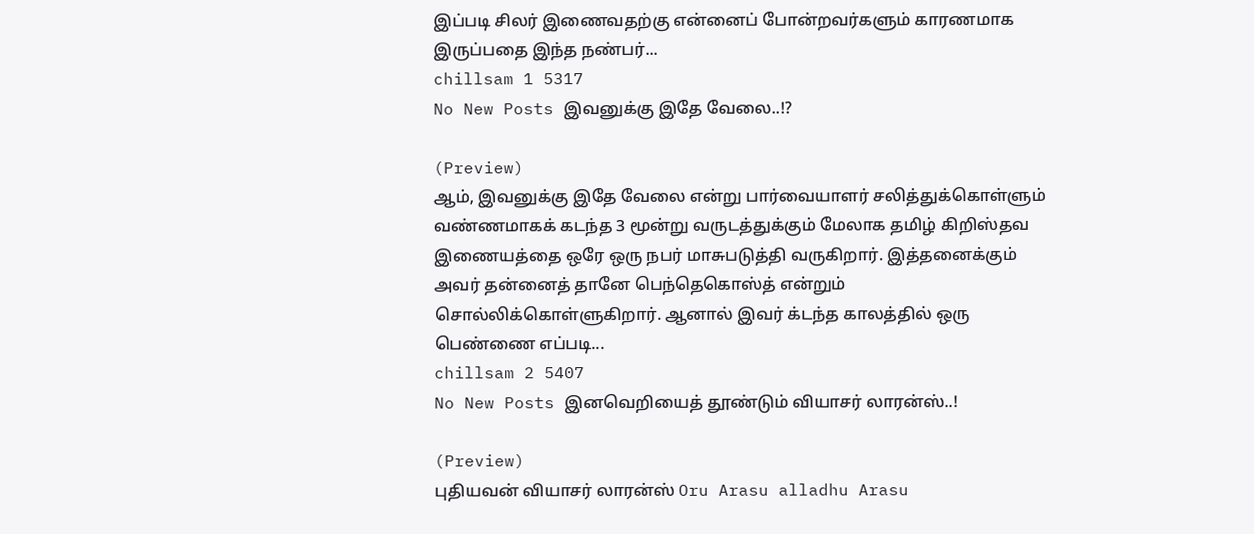இப்படி சிலர் இணைவதற்கு என்னைப் போன்றவர்களும் காரணமாக இருப்பதை இந்த நண்பர்...
chillsam 1 5317
No New Posts இவனுக்கு இதே வேலை..!?

(Preview)
ஆம், இவனுக்கு இதே வேலை என்று பார்வையாளர் சலித்துக்கொள்ளும் வண்ணமாகக் கடந்த 3 மூன்று வருடத்துக்கும் மேலாக தமிழ் கிறிஸ்தவ இணையத்தை ஒரே ஒரு நபர் மாசுபடுத்தி வருகிறார். இத்தனைக்கும் அவர் தன்னைத் தானே பெந்தெகொஸ்த் என்றும் சொல்லிக்கொள்ளுகிறார். ஆனால் இவர் க்டந்த காலத்தில் ஒரு பெண்ணை எப்படி...
chillsam 2 5407
No New Posts இனவெறியைத் தூண்டும் வியாசர் லாரன்ஸ்..!

(Preview)
புதியவன் வியாசர் லாரன்ஸ் Oru Arasu alladhu Arasu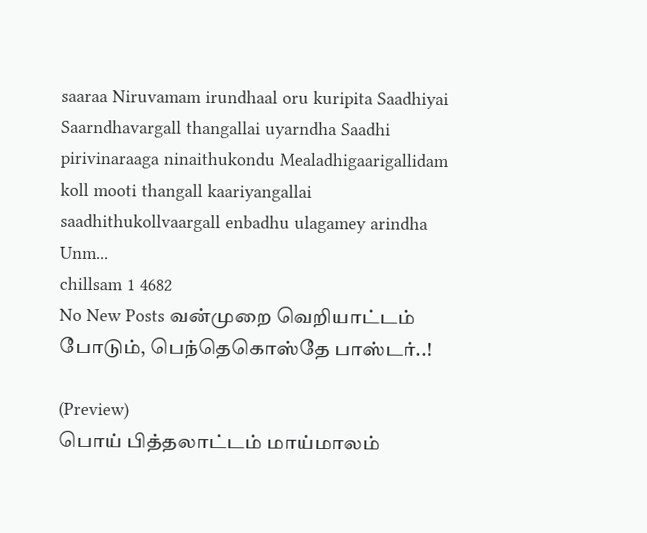saaraa Niruvamam irundhaal oru kuripita Saadhiyai Saarndhavargall thangallai uyarndha Saadhi pirivinaraaga ninaithukondu Mealadhigaarigallidam koll mooti thangall kaariyangallai saadhithukollvaargall enbadhu ulagamey arindha Unm...
chillsam 1 4682
No New Posts வன்முறை வெறியாட்டம் போடும், பெந்தெகொஸ்தே பாஸ்டர்..!

(Preview)
பொய் பித்தலாட்டம் மாய்மாலம்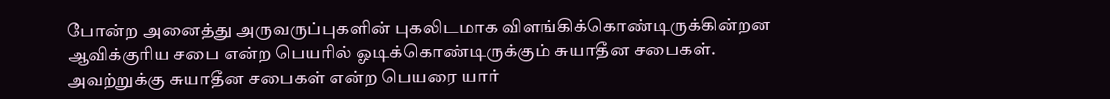போன்ற அனைத்து அருவருப்புகளின் புகலிடமாக விளங்கிக்கொண்டிருக்கின்றன ஆவிக்குரிய சபை என்ற பெயரில் ஓடிக்கொண்டிருக்கும் சுயாதீன சபைகள். அவற்றுக்கு சுயாதீன சபைகள் என்ற பெயரை யார்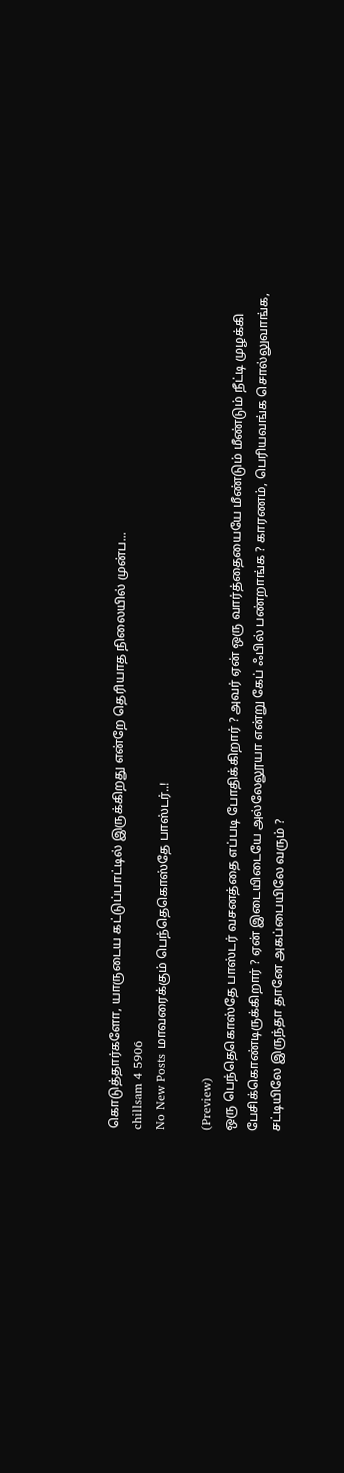கொடுத்தார்களோ, யாருடைய கட்டுப்பாட்டில் இருக்கிறது என்றே தெரியாத நிலையில் முன்ப...
chillsam 4 5906
No New Posts மாவரைக்கும் பெந்தெகொஸ்தே பாஸ்டர்..!

(Preview)
ஒரு பெந்தெகொஸ்தே பாஸ்டர் வசனத்தை எப்படி போதிக்கிறார் ? அவர் ஏன் ஒரு வார்த்தையையே மீண்டும் மீண்டும் நீட்டி முழக்கி பேசிக்கொண்டிருக்கிறார் ? ஏன் இடையிடையே அல்லேலூயா என்று கேப் ஃபில் பண்றாங்க ? காரணம், பெரியவங்க சொல்லுவாங்க, சட்டியிலே இருந்தா தானே அகப்பையிலே வரும் ?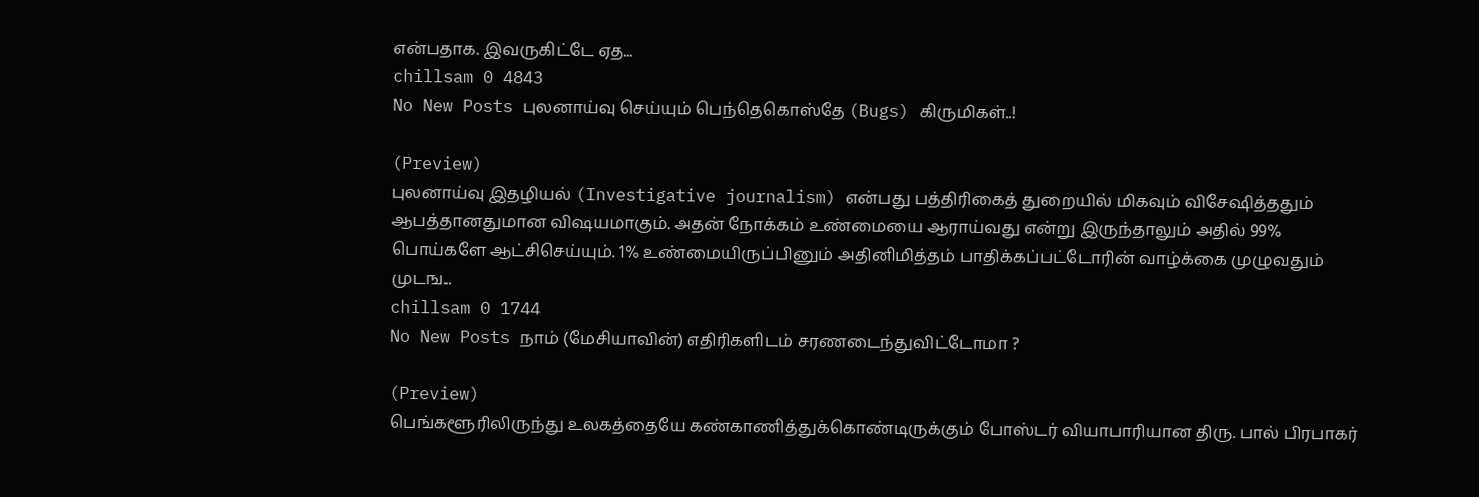என்பதாக. இவருகிட்டே ஏத...
chillsam 0 4843
No New Posts புலனாய்வு செய்யும் பெந்தெகொஸ்தே (Bugs) கிருமிகள்..!

(Preview)
புலனாய்வு இதழியல் (Investigative journalism) என்பது பத்திரிகைத் துறையில் மிகவும் விசேஷித்ததும் ஆபத்தானதுமான விஷயமாகும். அதன் நோக்கம் உண்மையை ஆராய்வது என்று இருந்தாலும் அதில் 99% பொய்களே ஆட்சிசெய்யும். 1% உண்மையிருப்பினும் அதினிமித்தம் பாதிக்கப்பட்டோரின் வாழ்க்கை முழுவதும் முடங...
chillsam 0 1744
No New Posts நாம் (மேசியாவின்) எதிரிகளிடம் சரணடைந்துவிட்டோமா ?

(Preview)
பெங்களூரிலிருந்து உலகத்தையே கண்காணித்துக்கொண்டிருக்கும் போஸ்டர் வியாபாரியான திரு. பால் பிரபாகர்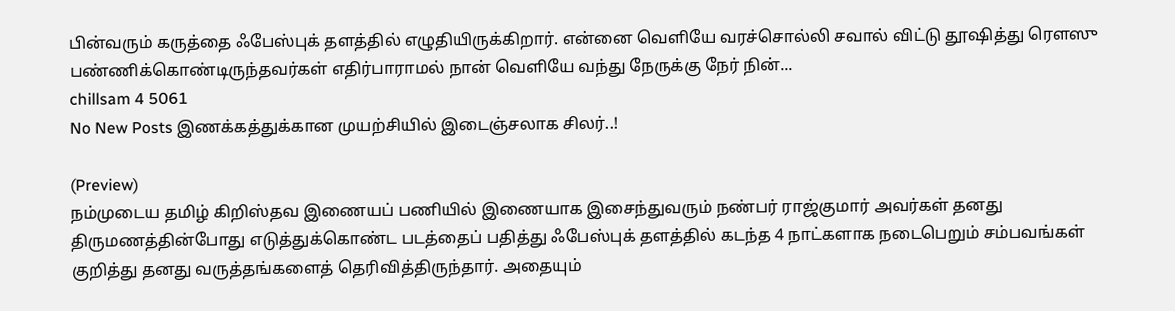பின்வரும் கருத்தை ஃபேஸ்புக் தளத்தில் எழுதியிருக்கிறார். என்னை வெளியே வரச்சொல்லி சவால் விட்டு தூஷித்து ரௌஸு பண்ணிக்கொண்டிருந்தவர்கள் எதிர்பாராமல் நான் வெளியே வந்து நேருக்கு நேர் நின்...
chillsam 4 5061
No New Posts இணக்கத்துக்கான முயற்சியில் இடைஞ்சலாக சிலர்..!

(Preview)
நம்முடைய தமிழ் கிறிஸ்தவ இணையப் பணியில் இணையாக இசைந்துவரும் நண்பர் ராஜ்குமார் அவர்கள் தனது திருமணத்தின்போது எடுத்துக்கொண்ட படத்தைப் பதித்து ஃபேஸ்புக் தளத்தில் கடந்த 4 நாட்களாக நடைபெறும் சம்பவங்கள் குறித்து தனது வருத்தங்களைத் தெரிவித்திருந்தார். அதையும்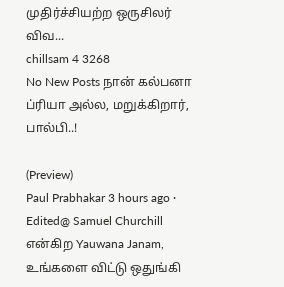முதிர்ச்சியற்ற ஒருசிலர் விவ...
chillsam 4 3268
No New Posts நான் கல்பனா ப்ரியா அல்ல, மறுக்கிறார், பால்பி..!

(Preview)
Paul Prabhakar 3 hours ago · Edited@ Samuel Churchill என்கிற Yauwana Janam,  உங்களை விட்டு ஒதுங்கி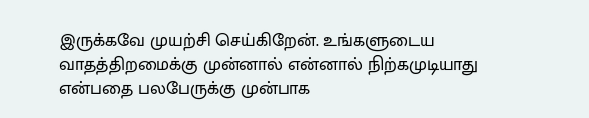இருக்கவே முயற்சி செய்கிறேன். உங்களுடைய வாதத்திறமைக்கு முன்னால் என்னால் நிற்கமுடியாது என்பதை பலபேருக்கு முன்பாக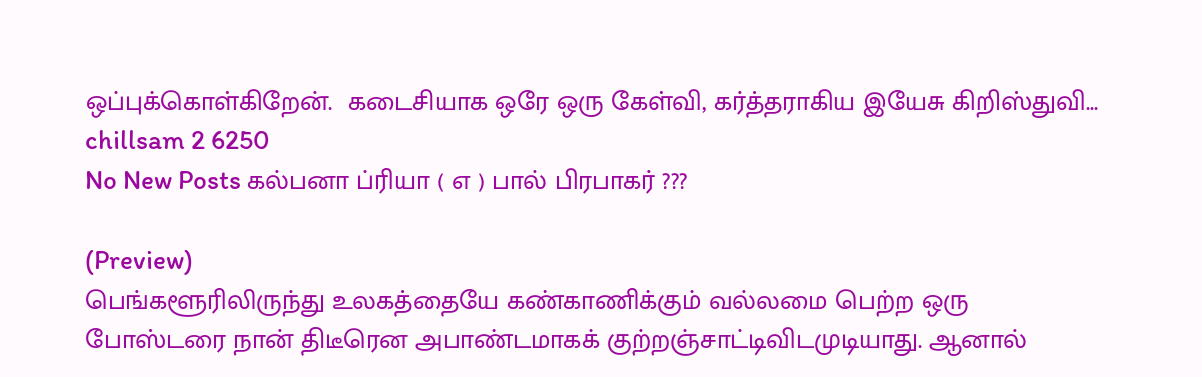ஒப்புக்கொள்கிறேன்.  கடைசியாக ஒரே ஒரு கேள்வி, கர்த்தராகிய இயேசு கிறிஸ்துவி...
chillsam 2 6250
No New Posts கல்பனா ப்ரியா ( எ ) பால் பிரபாகர் ???

(Preview)
பெங்களூரிலிருந்து உலகத்தையே கண்காணிக்கும் வல்லமை பெற்ற ஒரு போஸ்டரை நான் திடீரென அபாண்டமாகக் குற்றஞ்சாட்டிவிடமுடியாது. ஆனால்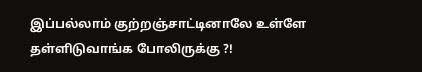இப்பல்லாம் குற்றஞ்சாட்டினாலே உள்ளே தள்ளிடுவாங்க போலிருக்கு ?!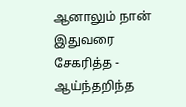ஆனாலும் நான் இதுவரை சேகரித்த - ஆய்ந்தறிந்த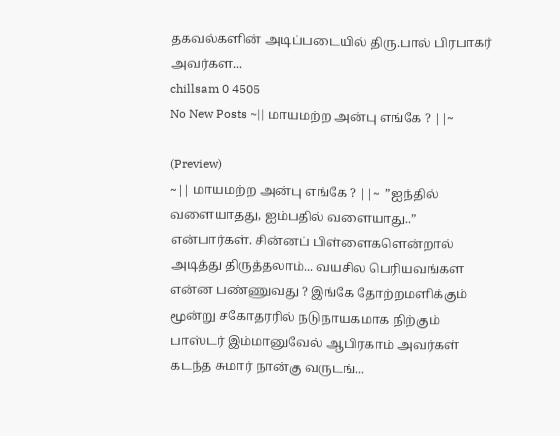தகவல்களின் அடிப்படையில் திரு.பால் பிரபாகர் அவர்கள...
chillsam 0 4505
No New Posts ~|| மாயமற்ற அன்பு எங்கே ? ||~

(Preview)
~|| மாயமற்ற அன்பு எங்கே ? ||~  ”ஐந்தில் வளையாதது, ஐம்பதில் வளையாது..” என்பார்கள். சின்னப் பிள்ளைகளென்றால் அடித்து திருத்தலாம்... வயசில பெரியவங்கள என்ன பண்ணுவது ? இங்கே தோற்றமளிக்கும் மூன்று சகோதரரில் நடுநாயகமாக நிற்கும் பாஸ்டர் இம்மானுவேல் ஆபிரகாம் அவர்கள் கடந்த சுமார் நான்கு வருடங்...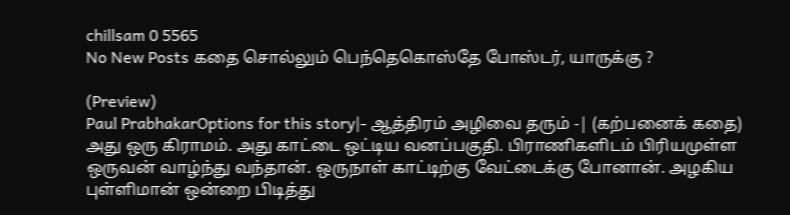chillsam 0 5565
No New Posts கதை சொல்லும் பெந்தெகொஸ்தே போஸ்டர், யாருக்கு ?

(Preview)
Paul PrabhakarOptions for this story|- ஆத்திரம் அழிவை தரும் -| (கற்பனைக் கதை)  அது ஒரு கிராமம். அது காட்டை ஒட்டிய வனப்பகுதி. பிராணிகளிடம் பிரியமுள்ள ஒருவன் வாழ்ந்து வந்தான். ஒருநாள் காட்டிற்கு வேட்டைக்கு போனான். அழகிய புள்ளிமான் ஒன்றை பிடித்து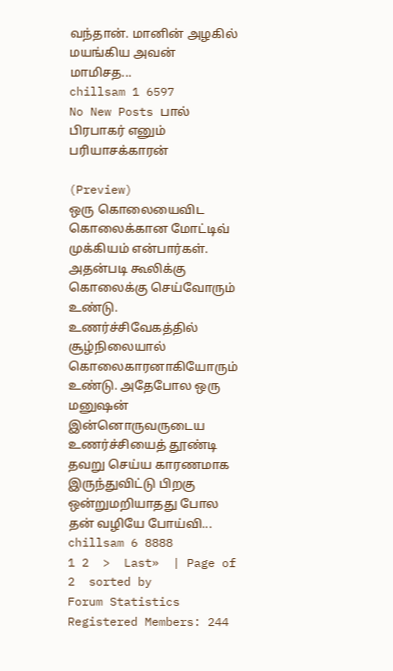வந்தான். மானின் அழகில் மயங்கிய அவன் மாமிசத...
chillsam 1 6597
No New Posts பால் பிரபாகர் எனும் பரியாசக்காரன்

(Preview)
ஒரு கொலையைவிட கொலைக்கான மோட்டிவ் முக்கியம் என்பார்கள். அதன்படி கூலிக்கு கொலைக்கு செய்வோரும் உண்டு. உணர்ச்சிவேகத்தில் சூழ்நிலையால் கொலைகாரனாகியோரும் உண்டு. அதேபோல ஒரு மனுஷன் இன்னொருவருடைய உணர்ச்சியைத் தூண்டி தவறு செய்ய காரணமாக இருந்துவிட்டு பிறகு ஒன்றுமறியாதது போல தன் வழியே போய்வி...
chillsam 6 8888
1 2  >  Last»  | Page of 2  sorted by
Forum Statistics
Registered Members: 244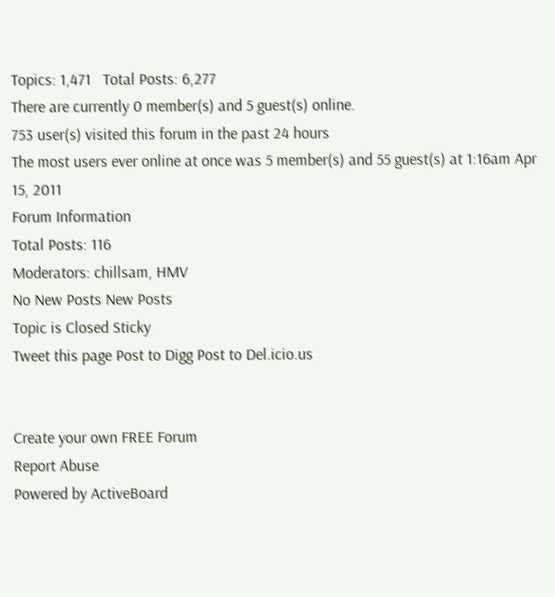Topics: 1,471   Total Posts: 6,277
There are currently 0 member(s) and 5 guest(s) online.
753 user(s) visited this forum in the past 24 hours
The most users ever online at once was 5 member(s) and 55 guest(s) at 1:16am Apr 15, 2011
Forum Information
Total Posts: 116
Moderators: chillsam, HMV
No New Posts New Posts
Topic is Closed Sticky
Tweet this page Post to Digg Post to Del.icio.us


Create your own FREE Forum
Report Abuse
Powered by ActiveBoard